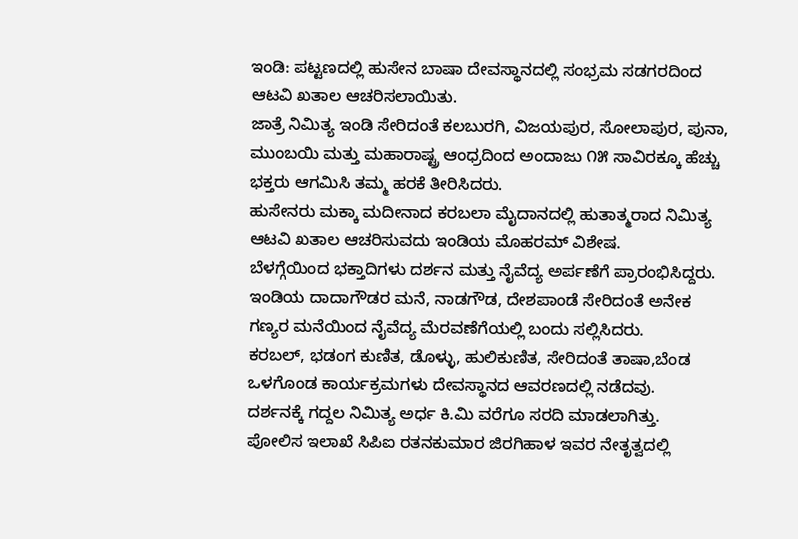ಇಂಡಿ: ಪಟ್ಟಣದಲ್ಲಿ ಹುಸೇನ ಬಾಷಾ ದೇವಸ್ಥಾನದಲ್ಲಿ ಸಂಭ್ರಮ ಸಡಗರದಿಂದ ಆಟವಿ ಖತಾಲ ಆಚರಿಸಲಾಯಿತು.
ಜಾತ್ರೆ ನಿಮಿತ್ಯ ಇಂಡಿ ಸೇರಿದಂತೆ ಕಲಬುರಗಿ, ವಿಜಯಪುರ, ಸೋಲಾಪುರ, ಪುನಾ, ಮುಂಬಯಿ ಮತ್ತು ಮಹಾರಾಷ್ಟ್ರ ಆಂಧ್ರದಿಂದ ಅಂದಾಜು ೧೫ ಸಾವಿರಕ್ಕೂ ಹೆಚ್ಚು ಭಕ್ತರು ಆಗಮಿಸಿ ತಮ್ಮ ಹರಕೆ ತೀರಿಸಿದರು.
ಹುಸೇನರು ಮಕ್ಕಾ ಮದೀನಾದ ಕರಬಲಾ ಮೈದಾನದಲ್ಲಿ ಹುತಾತ್ಮರಾದ ನಿಮಿತ್ಯ ಆಟವಿ ಖತಾಲ ಆಚರಿಸುವದು ಇಂಡಿಯ ಮೊಹರಮ್ ವಿಶೇಷ.
ಬೆಳಗ್ಗೆಯಿಂದ ಭಕ್ತಾದಿಗಳು ದರ್ಶನ ಮತ್ತು ನೈವೆದ್ಯ ಅರ್ಪಣೆಗೆ ಪ್ರಾರಂಭಿಸಿದ್ದರು. ಇಂಡಿಯ ದಾದಾಗೌಡರ ಮನೆ, ನಾಡಗೌಡ, ದೇಶಪಾಂಡೆ ಸೇರಿದಂತೆ ಅನೇಕ ಗಣ್ಯರ ಮನೆಯಿಂದ ನೈವೆದ್ಯ ಮೆರವಣೆಗೆಯಲ್ಲಿ ಬಂದು ಸಲ್ಲಿಸಿದರು.
ಕರಬಲ್, ಭಡಂಗ ಕುಣಿತ, ಡೊಳ್ಳು, ಹುಲಿಕುಣಿತ, ಸೇರಿದಂತೆ ತಾಷಾ,ಬೆಂಡ ಒಳಗೊಂಡ ಕಾರ್ಯಕ್ರಮಗಳು ದೇವಸ್ಥಾನದ ಆವರಣದಲ್ಲಿ ನಡೆದವು.
ದರ್ಶನಕ್ಕೆ ಗದ್ದಲ ನಿಮಿತ್ಯ ಅರ್ಧ ಕಿ.ಮಿ ವರೆಗೂ ಸರದಿ ಮಾಡಲಾಗಿತ್ತು.
ಪೋಲಿಸ ಇಲಾಖೆ ಸಿಪಿಐ ರತನಕುಮಾರ ಜಿರಗಿಹಾಳ ಇವರ ನೇತೃತ್ವದಲ್ಲಿ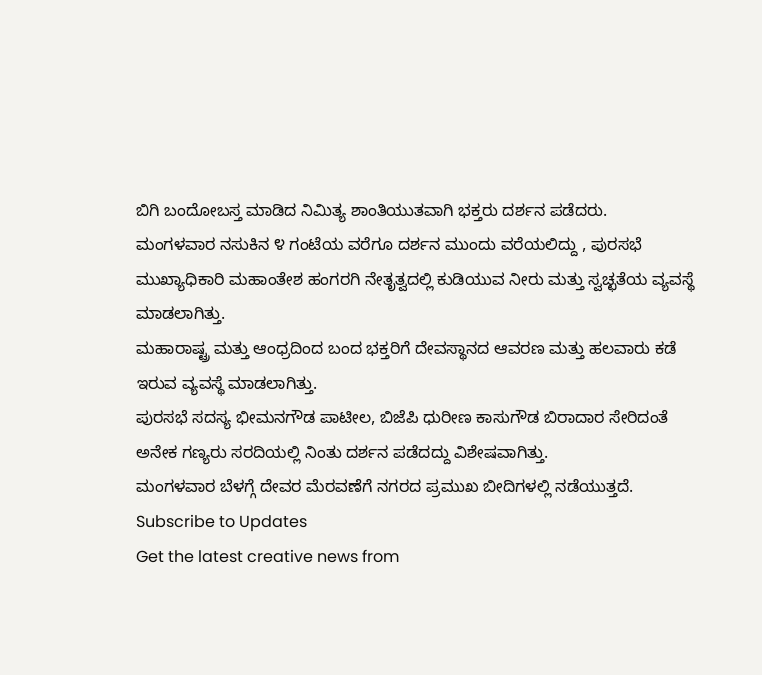ಬಿಗಿ ಬಂದೋಬಸ್ತ ಮಾಡಿದ ನಿಮಿತ್ಯ ಶಾಂತಿಯುತವಾಗಿ ಭಕ್ತರು ದರ್ಶನ ಪಡೆದರು.
ಮಂಗಳವಾರ ನಸುಕಿನ ೪ ಗಂಟೆಯ ವರೆಗೂ ದರ್ಶನ ಮುಂದು ವರೆಯಲಿದ್ದು , ಪುರಸಭೆ ಮುಖ್ಯಾಧಿಕಾರಿ ಮಹಾಂತೇಶ ಹಂಗರಗಿ ನೇತೃತ್ವದಲ್ಲಿ ಕುಡಿಯುವ ನೀರು ಮತ್ತು ಸ್ವಚ್ಛತೆಯ ವ್ಯವಸ್ಥೆ ಮಾಡಲಾಗಿತ್ತು.
ಮಹಾರಾಷ್ಟ್ರ ಮತ್ತು ಆಂಧ್ರದಿಂದ ಬಂದ ಭಕ್ತರಿಗೆ ದೇವಸ್ಥಾನದ ಆವರಣ ಮತ್ತು ಹಲವಾರು ಕಡೆ ಇರುವ ವ್ಯವಸ್ಥೆ ಮಾಡಲಾಗಿತ್ತು.
ಪುರಸಭೆ ಸದಸ್ಯ ಭೀಮನಗೌಡ ಪಾಟೀಲ, ಬಿಜೆಪಿ ಧುರೀಣ ಕಾಸುಗೌಡ ಬಿರಾದಾರ ಸೇರಿದಂತೆ ಅನೇಕ ಗಣ್ಯರು ಸರದಿಯಲ್ಲಿ ನಿಂತು ದರ್ಶನ ಪಡೆದದ್ದು ವಿಶೇಷವಾಗಿತ್ತು.
ಮಂಗಳವಾರ ಬೆಳಗ್ಗೆ ದೇವರ ಮೆರವಣೆಗೆ ನಗರದ ಪ್ರಮುಖ ಬೀದಿಗಳಲ್ಲಿ ನಡೆಯುತ್ತದೆ.
Subscribe to Updates
Get the latest creative news from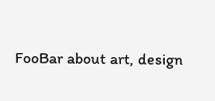FooBar about art, design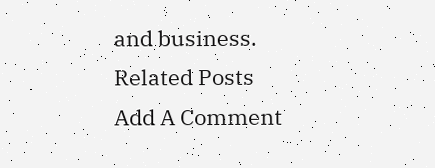and business.
Related Posts
Add A Comment